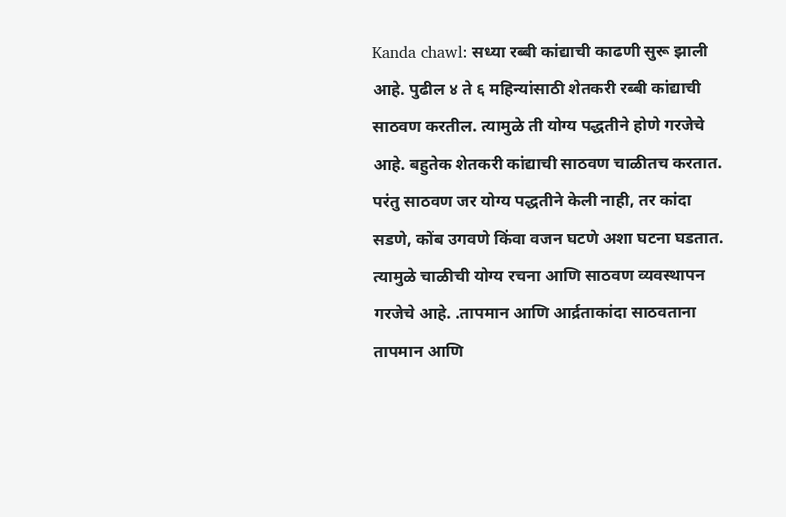Kanda chawl: सध्या रब्बी कांद्याची काढणी सुरू झाली आहे. पुढील ४ ते ६ महिन्यांसाठी शेतकरी रब्बी कांद्याची साठवण करतील. त्यामुळे ती योग्य पद्धतीने होणे गरजेचे आहे. बहुतेक शेतकरी कांद्याची साठवण चाळीतच करतात. परंतु साठवण जर योग्य पद्धतीने केली नाही, तर कांदा सडणे, कोंब उगवणे किंवा वजन घटणे अशा घटना घडतात. त्यामुळे चाळीची योग्य रचना आणि साठवण व्यवस्थापन गरजेचे आहे. .तापमान आणि आर्द्रताकांदा साठवताना तापमान आणि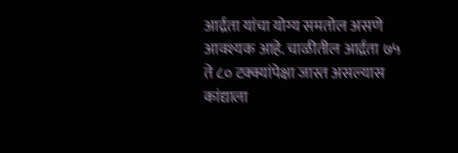आर्द्रता यांचा योग्य समतोल असणे आवश्यक आहे. चाळीतील आर्द्रता ७५ ते ८० टक्क्यांपेक्षा जास्त असल्यास कांद्याला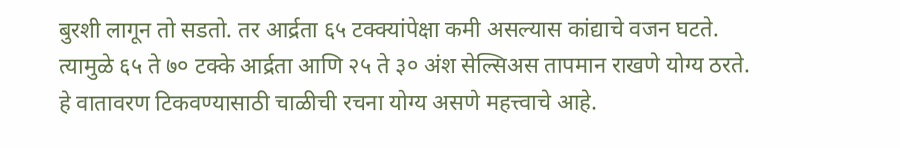बुरशी लागून तो सडतो. तर आर्द्रता ६५ टक्क्यांपेक्षा कमी असल्यास कांद्याचे वजन घटते. त्यामुळे ६५ ते ७० टक्के आर्द्रता आणि २५ ते ३० अंश सेल्सिअस तापमान राखणे योग्य ठरते. हे वातावरण टिकवण्यासाठी चाळीची रचना योग्य असणे महत्त्वाचे आहे.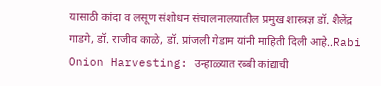यासाठी कांदा व लसूण संशोधन संचालनालयातील प्रमुख शास्त्रज्ञ डॉ. शैलेंद्र गाडगे, डॉ. राजीव काळे, डॉ. प्रांजली गेडाम यांनी माहिती दिली आहे..Rabi Onion Harvesting: उन्हाळ्यात रब्बी कांद्याची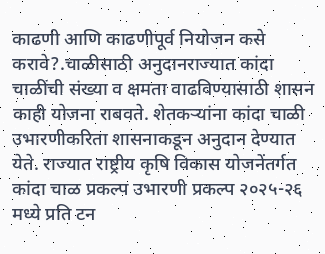काढणी आणि काढणीपूर्व नियोजन कसे करावे?.चाळीसाठी अनुदानराज्यात कांदा चाळींची संख्या व क्षमता वाढविण्यासाठी शासन काही योजना राबवते. शेतकऱ्यांना कांदा चाळी उभारणीकरिता शासनाकडून अनुदान देण्यात येते. राज्यात राष्ट्रीय कृषि विकास योजनेंतर्गत कांदा चाळ प्रकल्प उभारणी प्रकल्प २०२५-२६ मध्ये प्रति टन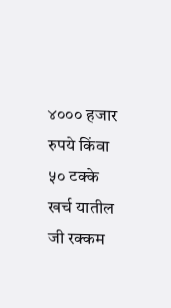४००० हजार रुपये किंवा ५० टक्के खर्च यातील जी रक्कम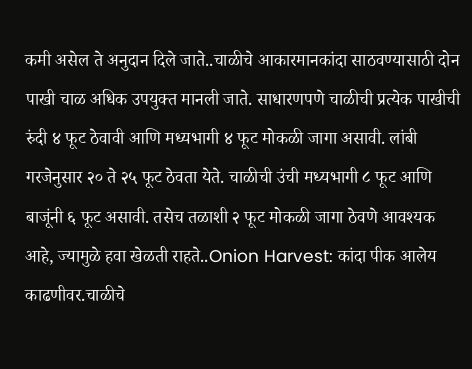कमी असेल ते अनुदान दिले जाते..चाळीचे आकारमानकांदा साठवण्यासाठी दोन पाखी चाळ अधिक उपयुक्त मानली जाते. साधारणपणे चाळीची प्रत्येक पाखीची रुंदी ४ फूट ठेवावी आणि मध्यभागी ४ फूट मोकळी जागा असावी. लांबी गरजेनुसार २० ते २५ फूट ठेवता येते. चाळीची उंची मध्यभागी ८ फूट आणि बाजूंनी ६ फूट असावी. तसेच तळाशी २ फूट मोकळी जागा ठेवणे आवश्यक आहे, ज्यामुळे हवा खेळती राहते..Onion Harvest: कांदा पीक आलेय काढणीवर.चाळीचे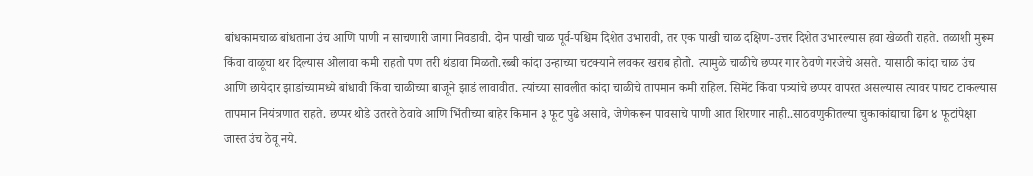बांधकामचाळ बांधताना उंच आणि पाणी न साचणारी जागा निवडावी. दोन पाखी चाळ पूर्व-पश्चिम दिशेत उभारावी, तर एक पाखी चाळ दक्षिण-उत्तर दिशेत उभारल्यास हवा खेळती राहते. तळाशी मुरूम किंवा वाळूचा थर दिल्यास ओलावा कमी राहतो पण तरी थंडावा मिळतो.रब्बी कांदा उन्हाच्या चटक्याने लवकर खराब होतो. त्यामुळे चाळीचे छप्पर गार ठेवणे गरजेचे असते. यासाठी कांदा चाळ उंच आणि छायेदार झाडांच्यामध्ये बांधावी किंवा चाळीच्या बाजूने झाडं लावावीत. त्यांच्या सावलीत कांदा चाळीचे तापमान कमी राहिल. सिमेंट किंवा पत्र्यांचे छप्पर वापरत असल्यास त्यावर पाचट टाकल्यास तापमान नियंत्रणात राहते. छप्पर थोडे उतरते ठेवावे आणि भिंतीच्या बाहेर किमान ३ फूट पुढे असावे, जेणेकरून पावसाचे पाणी आत शिरणार नाही..साठवणुकीतल्या चुकाकांद्याचा ढिग ४ फूटांपेक्षा जास्त उंच ठेवू नये.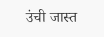उंची जास्त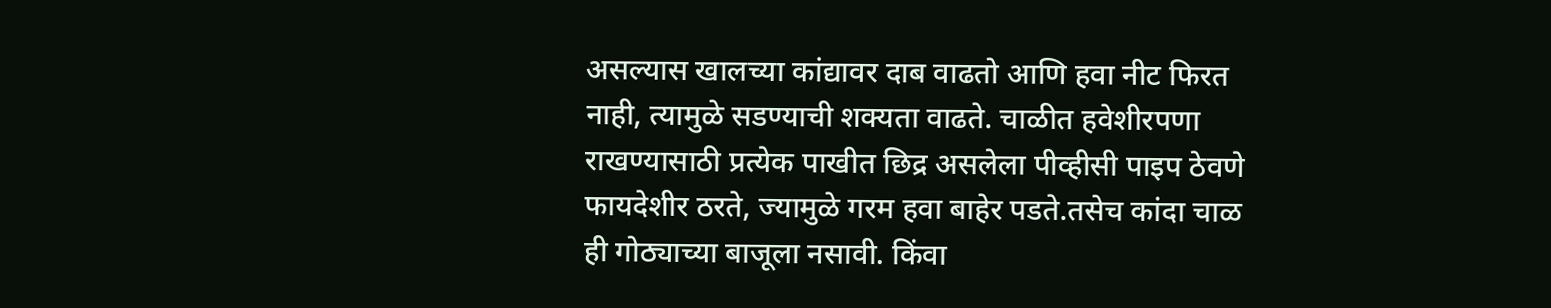असल्यास खालच्या कांद्यावर दाब वाढतो आणि हवा नीट फिरत नाही, त्यामुळे सडण्याची शक्यता वाढते. चाळीत हवेशीरपणा राखण्यासाठी प्रत्येक पाखीत छिद्र असलेला पीव्हीसी पाइप ठेवणे फायदेशीर ठरते, ज्यामुळे गरम हवा बाहेर पडते.तसेच कांदा चाळ ही गोठ्याच्या बाजूला नसावी. किंवा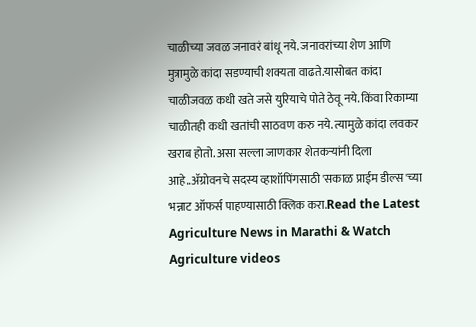चाळीच्या जवळ जनावरं बांधू नये. जनावरांच्या शेण आणि मुत्रामुळे कांदा सडण्याची शक्यता वाढते.यासोबत कांदा चाळीजवळ कधी खते जसे युरियाचे पोते ठेवू नये. किंवा रिकाम्या चाळीतही कधी खतांची साठवण करु नये. त्यामुळे कांदा लवकर खराब होतो. असा सल्ला जाणकार शेतकऱ्यांनी दिला आहे..ॲग्रोवनचे सदस्य व्हाशॉपिंगसाठी 'सकाळ प्राईम डील्स'च्या भन्नाट ऑफर्स पाहण्यासाठी क्लिक करा.Read the Latest Agriculture News in Marathi & Watch Agriculture videos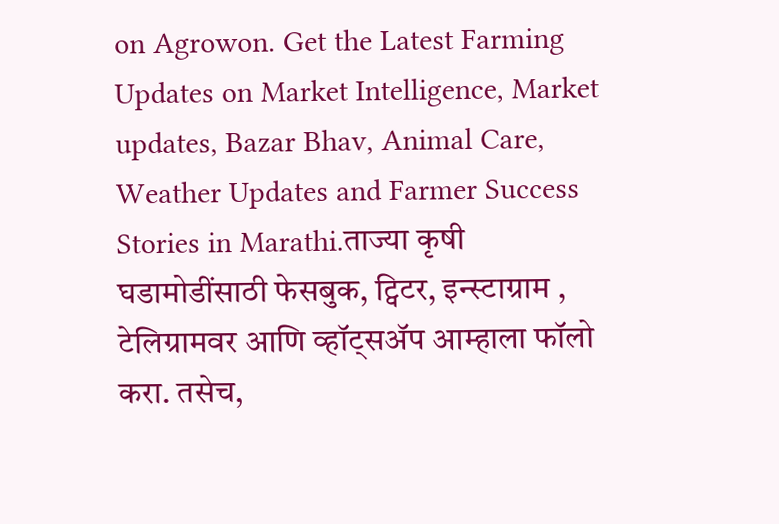on Agrowon. Get the Latest Farming Updates on Market Intelligence, Market updates, Bazar Bhav, Animal Care, Weather Updates and Farmer Success Stories in Marathi.ताज्या कृषी घडामोडींसाठी फेसबुक, ट्विटर, इन्स्टाग्राम , टेलिग्रामवर आणि व्हॉट्सॲप आम्हाला फॉलो करा. तसेच,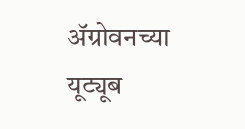ॲग्रोवनच्या यूट्यूब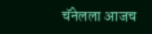चॅनेलला आजच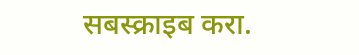सबस्क्राइब करा.